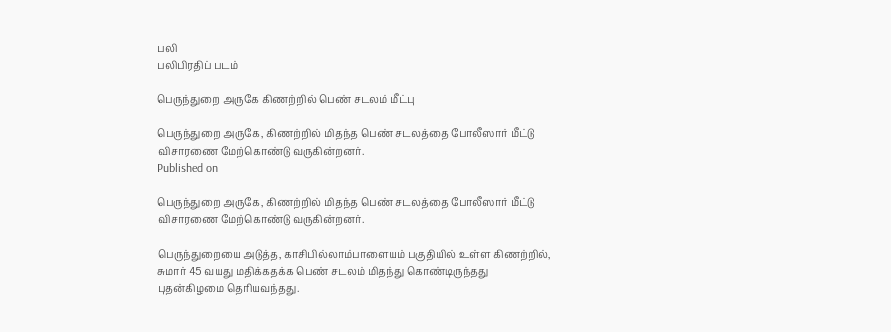பலி
பலிபிரதிப் படம்

பெருந்துறை அருகே கிணற்றில் பெண் சடலம் மீட்பு

பெருந்துறை அருகே, கிணற்றில் மிதந்த பெண் சடலத்தை போலீஸார் மீட்டு விசாரணை மேற்கொண்டு வருகின்றனர்.
Published on

பெருந்துறை அருகே, கிணற்றில் மிதந்த பெண் சடலத்தை போலீஸார் மீட்டு விசாரணை மேற்கொண்டு வருகின்றனர்.

பெருந்துறையை அடுத்த, காசிபில்லாம்பாளையம் பகுதியில் உள்ள கிணற்றில், சுமார் 45 வயது மதிக்கதக்க பெண் சடலம் மிதந்து கொண்டிருந்தது புதன்கிழமை தெரியவந்தது.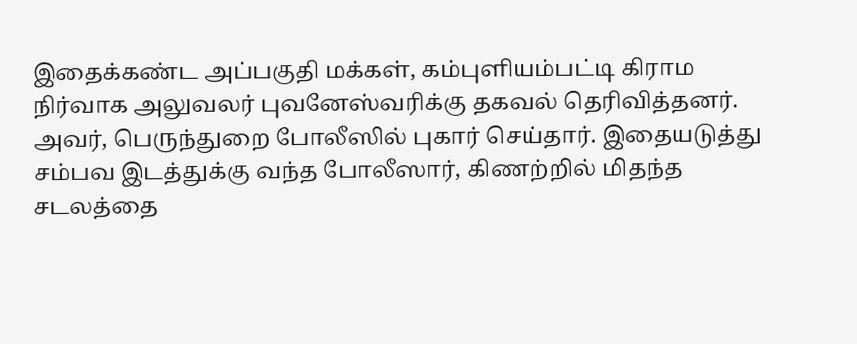இதைக்கண்ட அப்பகுதி மக்கள், கம்புளியம்பட்டி கிராம நிர்வாக அலுவலர் புவனேஸ்வரிக்கு தகவல் தெரிவித்தனர். அவர், பெருந்துறை போலீஸில் புகார் செய்தார். இதையடுத்து சம்பவ இடத்துக்கு வந்த போலீஸார், கிணற்றில் மிதந்த சடலத்தை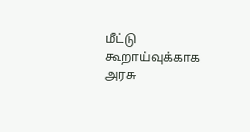மீட்டு கூறாய்வுக்காக அரசு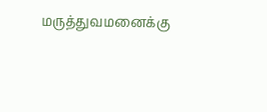மருத்துவமனைக்கு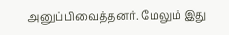அனுப்பிவைத்தனர். மேலும் இது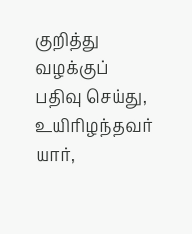குறித்து வழக்குப் பதிவு செய்து, உயிரிழந்தவர் யார்,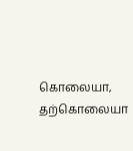கொலையா, தற்கொலையா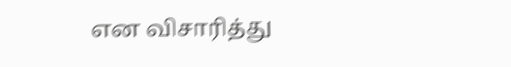என விசாரித்து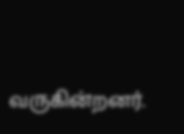வருகின்றனர்.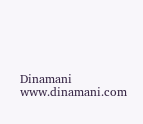Dinamani
www.dinamani.com